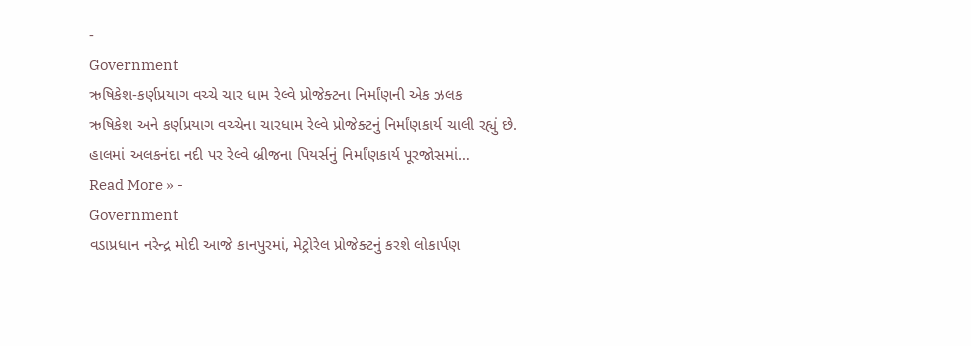-
Government
ઋષિકેશ-કર્ણપ્રયાગ વચ્ચે ચાર ધામ રેલ્વે પ્રોજેક્ટના નિર્માંણની એક ઝલક
ઋષિકેશ અને કર્ણપ્રયાગ વચ્ચેના ચારધામ રેલ્વે પ્રોજેક્ટનું નિર્માંણકાર્ય ચાલી રહ્યું છે. હાલમાં અલકનંદા નદી પર રેલ્વે બ્રીજના પિયર્સનું નિર્માંણકાર્ય પૂરજોસમાં…
Read More » -
Government
વડાપ્રધાન નરેન્દ્ર મોદી આજે કાનપુરમાં, મેટ્રોરેલ પ્રોજેક્ટનું કરશે લોકાર્પણ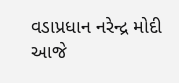વડાપ્રધાન નરેન્દ્ર મોદી આજે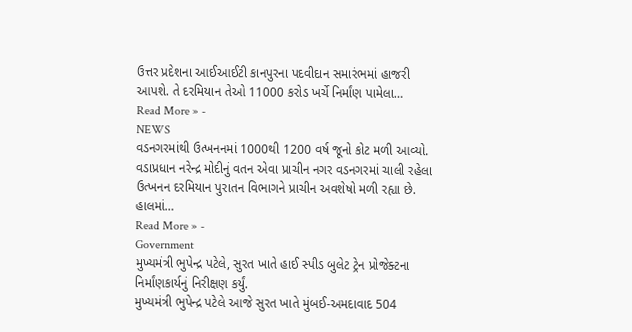ઉત્તર પ્રદેશના આઈઆઈટી કાનપુરના પદવીદાન સમારંભમાં હાજરી આપશે. તે દરમિયાન તેઓ 11000 કરોડ ખર્ચે નિર્માંણ પામેલા…
Read More » -
NEWS
વડનગરમાંથી ઉત્ખનનમાં 1000થી 1200 વર્ષ જૂનો કોટ મળી આવ્યો.
વડાપ્રધાન નરેન્દ્ર મોદીનું વતન એવા પ્રાચીન નગર વડનગરમાં ચાલી રહેલા ઉત્ખનન દરમિયાન પુરાતન વિભાગને પ્રાચીન અવશેષો મળી રહ્યા છે. હાલમાં…
Read More » -
Government
મુખ્યમંત્રી ભુપેન્દ્ર પટેલે, સુરત ખાતે હાઈ સ્પીડ બુલેટ ટ્રેન પ્રોજેક્ટના નિર્માંણકાર્યનું નિરીક્ષણ કર્યું.
મુખ્યમંત્રી ભુપેન્દ્ર પટેલે આજે સુરત ખાતે મુંબઈ-અમદાવાદ 504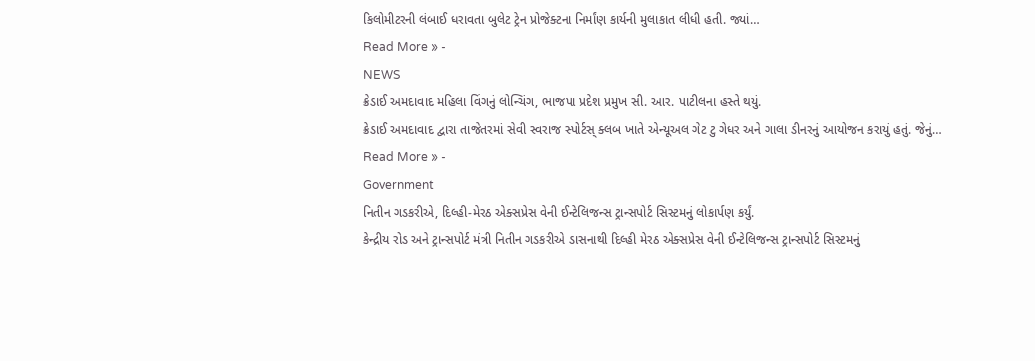કિલોમીટરની લંબાઈ ધરાવતા બુલેટ ટ્રેન પ્રોજેક્ટના નિર્માંણ કાર્યની મુલાકાત લીધી હતી. જ્યાં…
Read More » -
NEWS
ક્રેડાઈ અમદાવાદ મહિલા વિંગનું લોન્ચિંગ, ભાજપા પ્રદેશ પ્રમુખ સી. આર. પાટીલના હસ્તે થયું.
ક્રેડાઈ અમદાવાદ દ્વારા તાજેતરમાં સેવી સ્વરાજ સ્પોર્ટસ્ ક્લબ ખાતે એન્યૂઅલ ગેટ ટુ ગેધર અને ગાલા ડીનરનું આયોજન કરાયું હતું. જેનું…
Read More » -
Government
નિતીન ગડકરીએ, દિલ્હી-મેરઠ એક્સપ્રેસ વેની ઈન્ટેલિજન્સ ટ્રાન્સપોર્ટ સિસ્ટમનું લોકાર્પણ કર્યું.
કેન્દ્રીય રોડ અને ટ્રાન્સપોર્ટ મંત્રી નિતીન ગડકરીએ ડાસનાથી દિલ્હી મેરઠ એક્સપ્રેસ વેની ઈન્ટેલિજન્સ ટ્રાન્સપોર્ટ સિસ્ટમનું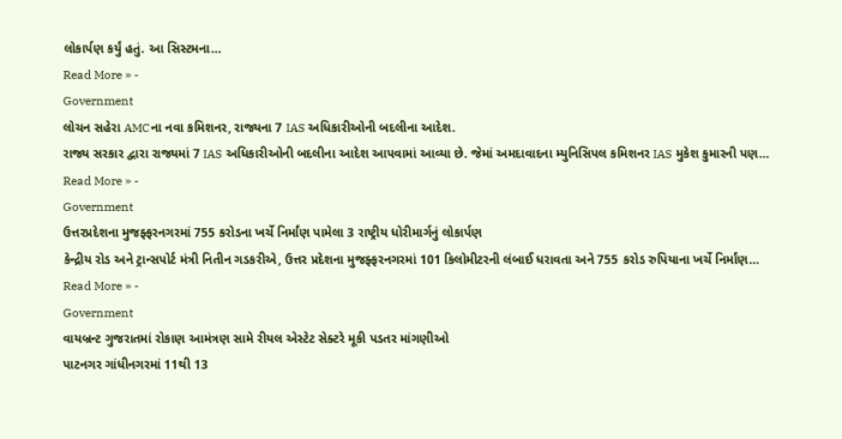લોકાર્પણ કર્યું હતું. આ સિસ્ટમના…
Read More » -
Government
લોચન સહેરા AMCના નવા કમિશનર, રાજ્યના 7 IAS અધિકારીઓની બદલીના આદેશ.
રાજ્ય સરકાર દ્વારા રાજ્યમાં 7 IAS અધિકારીઓની બદલીના આદેશ આપવામાં આવ્યા છે. જેમાં અમદાવાદના મ્યુનિસિપલ કમિશનર IAS મુકેશ કુમારની પણ…
Read More » -
Government
ઉત્તરપ્રદેશના મુજફ્ફરનગરમાં 755 કરોડના ખર્ચે નિર્માંણ પામેલા 3 રાષ્ટ્રીય ધોરીમાર્ગનું લોકાર્પણ
કેન્દ્રીય રોડ અને ટ્રાન્સપોર્ટ મંત્રી નિતીન ગડકરીએ, ઉત્તર પ્રદેશના મુજફ્ફરનગરમાં 101 કિલોમીટરની લંબાઈ ધરાવતા અને 755 કરોડ રુપિયાના ખર્ચે નિર્માંણ…
Read More » -
Government
વાયબ્રન્ટ ગુજરાતમાં રોકાણ આમંત્રણ સામે રીયલ એસ્ટેટ સેક્ટરે મૂકી પડતર માંગણીઓ
પાટનગર ગાંધીનગરમાં 11થી 13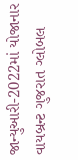જાન્યુઆરી-2022માં યોજાનાર વાયબ્રન્ટ ગુજરાત ગ્લોબલ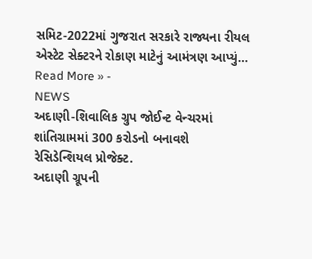સમિટ-2022માં ગુજરાત સરકારે રાજ્યના રીયલ એસ્ટેટ સેક્ટરને રોકાણ માટેનું આમંત્રણ આપ્યું…
Read More » -
NEWS
અદાણી-શિવાલિક ગ્રુપ જોઈન્ટ વેન્ચરમાં શાંતિગ્રામમાં 300 કરોડનો બનાવશે રેસિડેન્શિયલ પ્રોજેક્ટ.
અદાણી ગ્રૂપની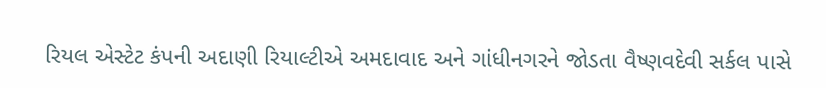રિયલ એસ્ટેટ કંપની અદાણી રિયાલ્ટીએ અમદાવાદ અને ગાંધીનગરને જોડતા વૈષ્ણવદેવી સર્કલ પાસે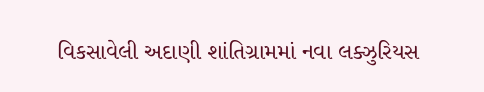વિકસાવેલી અદાણી શાંતિગ્રામમાં નવા લક્ઝુરિયસ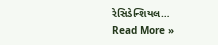રેસિડેન્શિયલ…
Read More »